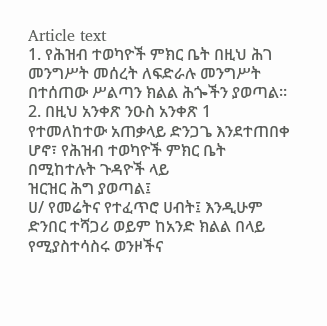Article text
1. የሕዝብ ተወካዮች ምክር ቤት በዚህ ሕገ መንግሥት መሰረት ለፍድራሉ መንግሥት በተሰጠው ሥልጣን ክልል ሕጐችን ያወጣል።
2. በዚህ አንቀጽ ንዑስ አንቀጽ 1 የተመለከተው አጠቃላይ ድንጋጌ እንደተጠበቀ ሆኖ፣ የሕዝብ ተወካዮች ምክር ቤት በሚከተሉት ጉዳዮች ላይ
ዝርዝር ሕግ ያወጣል፤
ሀ/ የመሬትና የተፈጥሮ ሀብት፤ እንዲሁም ድንበር ተሻጋሪ ወይም ከአንድ ክልል በላይ የሚያስተሳስሩ ወንዞችና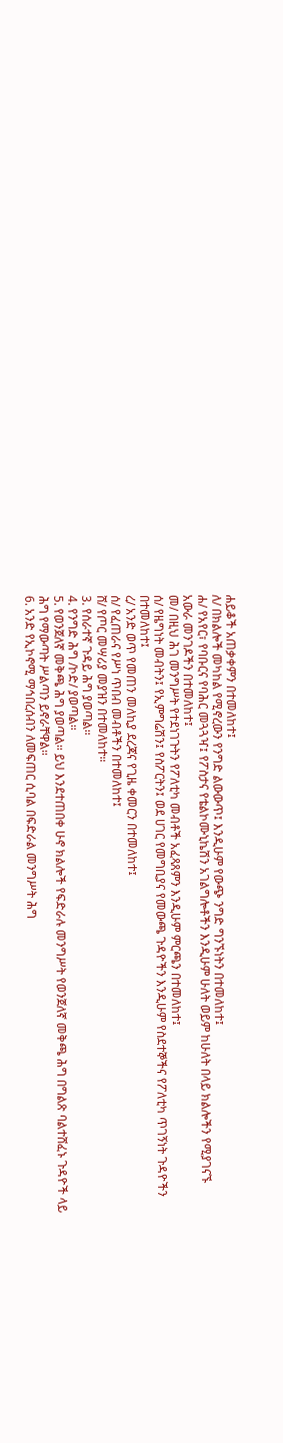ሐይቆች አጠቃቀምን በተመለከተ፤
ለ/ በክልሎች መካከል የሚኖረውን የንግድ ልውውጥ፤ እንዲሁም የውጭ ንግድ ግንኙነትን በተመለከተ፤
ሐ/ የአየር፣ የባቡርና የባሕር መጓጓዣ፤ የፖስታና የቴልኮሙኒኬሽን አገልግሎቶችን እንዲሁም ሁለት ወይም ከሁለት በላይ ክልሎችን የሚያገናኙ
አውራ መንገዶችን በተመለከተ፤
መ/ በዚህ ሕገ መንግሥት የተደነገጉትን የፖለቲካ መብቶች አፈጻጸምን እንዲሁም ምርጫን በተመለከተ፤
ሰ/ የዜግነት መብትን፤ የኢምግሬሽን፤ የስፖርትን፤ ወደ ሀገር የመግቢያና የመውጫ ጉዳዮችን እንዲሁም የስደተኞችና የፖለቲካ ጥገኝነት ጉዳዮችን
በተመለከተ፤
ረ/ አንድ ወጥ የመጠን መለኪያ ደረጃና የጊዜ ቀመርን በተመለከተ፤
ሰ/ የፈጠራና የሥነ ጥበብ መብቶችን በተመለከተ፤
ሸ/ የጦር መሣሪያ መያዝን በተመለከተ።
3. የሰራተኛ ጉዳይ ሕግ ያወጣል።
4. የንግድ ሕግ /ኮድ/ ያወጣል።
5. የወንጀለኛ መቅጫ ሕግ ያወጣል። ይህ እንደተጠበቀ ሁኖ ክልሎች የፍድራሉ መንግሥት የወንጀለኛ መቅጫ ሕግ በግልጽ ባልተሸፈኑ ጉዳዮች ላይ
ሕግ የማውጣት ሥልጣን ይኖራቸዋል።
6. አንድ የኢኮኖሚ ማኅበረሰብን ለመፍጠር ሲባል በፍድራል መንግሥት ሕግ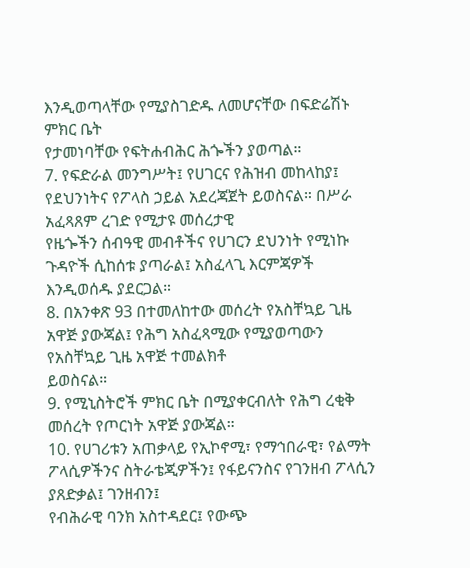እንዲወጣላቸው የሚያስገድዱ ለመሆናቸው በፍድሬሽኑ ምክር ቤት
የታመነባቸው የፍትሐብሕር ሕጐችን ያወጣል።
7. የፍድራል መንግሥት፤ የሀገርና የሕዝብ መከላከያ፤ የደህንነትና የፖላስ ኃይል አደረጃጀት ይወስናል። በሥራ አፈጻጸም ረገድ የሚታዩ መሰረታዊ
የዜጐችን ሰብዓዊ መብቶችና የሀገርን ደህንነት የሚነኩ ጉዳዮች ሲከሰቱ ያጣራል፤ አስፈላጊ እርምጃዎች እንዲወሰዱ ያደርጋል።
8. በአንቀጽ 93 በተመለከተው መሰረት የአስቸኳይ ጊዜ አዋጅ ያውጃል፤ የሕግ አስፈጻሚው የሚያወጣውን የአስቸኳይ ጊዜ አዋጅ ተመልክቶ
ይወስናል።
9. የሚኒስትሮች ምክር ቤት በሚያቀርብለት የሕግ ረቂቅ መሰረት የጦርነት አዋጅ ያውጃል።
10. የሀገሪቱን አጠቃላይ የኢኮኖሚ፣ የማኅበራዊ፣ የልማት ፖላሲዎችንና ስትራቴጂዎችን፤ የፋይናንስና የገንዘብ ፖላሲን ያጸድቃል፤ ገንዘብን፤
የብሕራዊ ባንክ አስተዳደር፤ የውጭ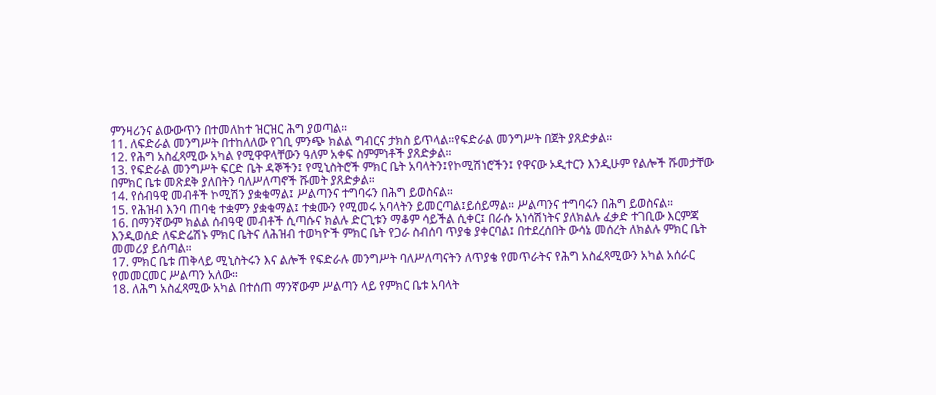ምንዛሪንና ልውውጥን በተመለከተ ዝርዝር ሕግ ያወጣል።
11. ለፍድራል መንግሥት በተከለለው የገቢ ምንጭ ክልል ግብርና ታክስ ይጥላል።የፍድራል መንግሥት በጀት ያጸድቃል።
12. የሕግ አስፈጻሚው አካል የሚዋዋላቸውን ዓለም አቀፍ ስምምነቶች ያጸድቃል።
13. የፍድራል መንግሥት ፍርድ ቤት ዳኞችን፤ የሚኒስትሮች ምክር ቤት አባላትን፤የኮሚሽነሮችን፤ የዋናው ኦዲተርን እንዲሁም የልሎች ሹመታቸው
በምክር ቤቱ መጽደቅ ያለበትን ባለሥለጣኖች ሹመት ያጸድቃል።
14. የሰብዓዊ መብቶች ኮሚሽን ያቋቁማል፤ ሥልጣንና ተግባሩን በሕግ ይወስናል።
15. የሕዝብ እንባ ጠባቂ ተቋምን ያቋቁማል፤ ተቋሙን የሚመሩ አባላትን ይመርጣል፤ይሰይማል። ሥልጣንና ተግባሩን በሕግ ይወስናል።
16. በማንኛውም ክልል ሰብዓዊ መብቶች ሲጣሱና ክልሉ ድርጊቱን ማቆም ሳይችል ሲቀር፤ በራሱ አነሳሽነትና ያለክልሉ ፈቃድ ተገቢው እርምጃ
እንዲወሰድ ለፍድሬሽኑ ምክር ቤትና ለሕዝብ ተወካዮች ምክር ቤት የጋራ ስብሰባ ጥያቄ ያቀርባል፤ በተደረሰበት ውሳኔ መሰረት ለክልሉ ምክር ቤት
መመሪያ ይሰጣል።
17. ምክር ቤቱ ጠቅላይ ሚኒስትሩን እና ልሎች የፍድራሉ መንግሥት ባለሥለጣናትን ለጥያቄ የመጥራትና የሕግ አስፈጻሚውን አካል አሰራር
የመመርመር ሥልጣን አለው።
18. ለሕግ አስፈጻሚው አካል በተሰጠ ማንኛውም ሥልጣን ላይ የምክር ቤቱ አባላት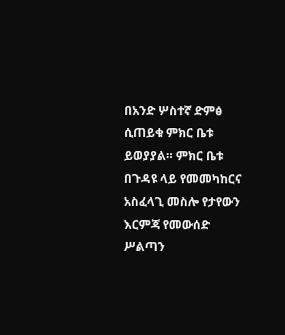በአንድ ሦስተኛ ድምፅ ሲጠይቁ ምክር ቤቱ ይወያያል። ምክር ቤቱ
በጉዳዩ ላይ የመመካከርና አስፈላጊ መስሎ የታየውን እርምጃ የመውሰድ ሥልጣን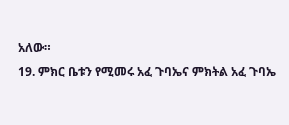አለው።
19. ምክር ቤቱን የሚመሩ አፈ ጉባኤና ምክትል አፈ ጉባኤ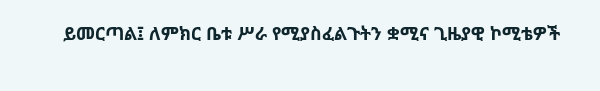ይመርጣል፤ ለምክር ቤቱ ሥራ የሚያስፈልጉትን ቋሚና ጊዜያዊ ኮሚቴዎች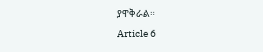ያዋቅራል።
Article 6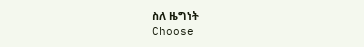ስለ ዜግነት
Choose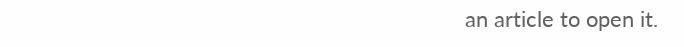an article to open it.